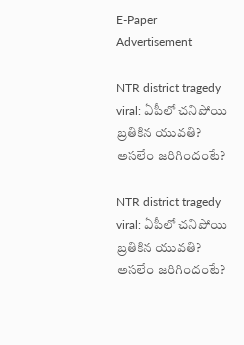E-Paper
Advertisement

NTR district tragedy viral: ఏపీలో చనిపోయి బ్రతికిన యువతి? అసలేం జరిగిందంటే?

NTR district tragedy viral: ఏపీలో చనిపోయి బ్రతికిన యువతి? అసలేం జరిగిందంటే?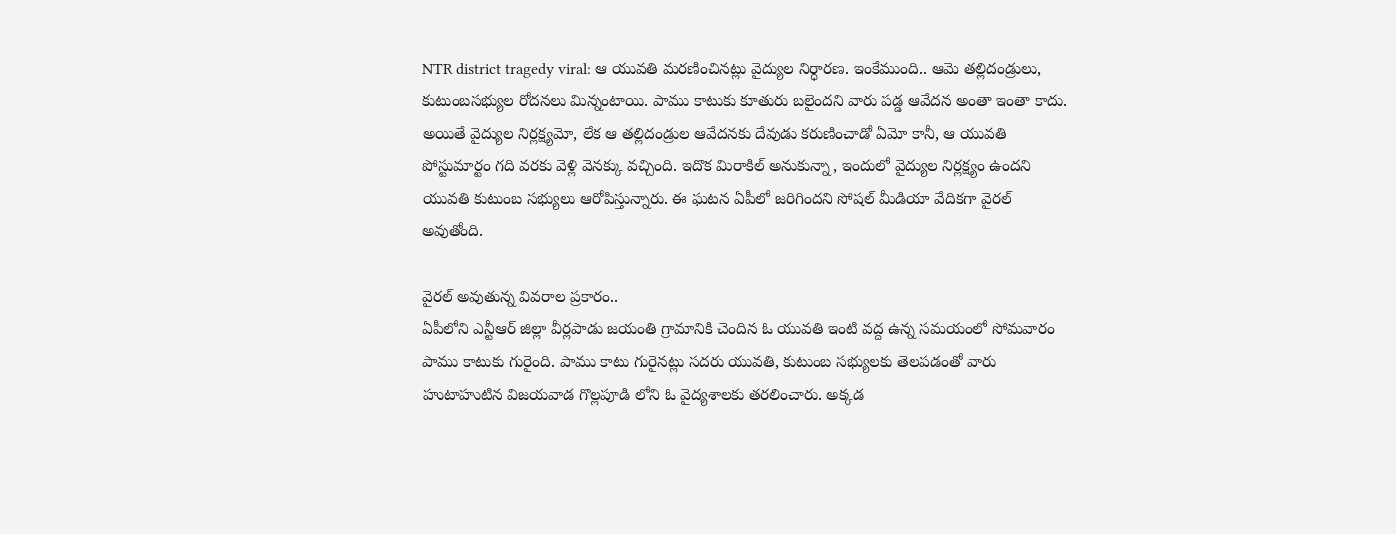NTR district tragedy viral: ఆ యువతి మరణించినట్లు వైద్యుల నిర్ధారణ. ఇంకేముంది.. ఆమె తల్లిదండ్రులు, కుటుంబసభ్యుల రోదనలు మిన్నంటాయి. పాము కాటుకు కూతురు బలైందని వారు పడ్డ ఆవేదన అంతా ఇంతా కాదు. అయితే వైద్యుల నిర్లక్ష్యమో, లేక ఆ తల్లిదండ్రుల ఆవేదనకు దేవుడు కరుణించాడో ఏమో కానీ, ఆ యువతి పోస్టుమార్టం గది వరకు వెళ్లి వెనక్కు వచ్చింది. ఇదొక మిరాకిల్ అనుకున్నా, ఇందులో వైద్యుల నిర్లక్ష్యం ఉందని యువతి కుటుంబ సభ్యులు ఆరోపిస్తున్నారు. ఈ ఘటన ఏపీలో జరిగిందని సోషల్ మీడియా వేదికగా వైరల్ అవుతోంది.

వైరల్ అవుతున్న వివరాల ప్రకారం..
ఏపీలోని ఎన్టీఆర్ జిల్లా వీర్లపాడు జయంతి గ్రామానికి చెందిన ఓ యువతి ఇంటి వద్ద ఉన్న సమయంలో సోమవారం పాము కాటుకు గురైంది. పాము కాటు గురైనట్లు సదరు యువతి, కుటుంబ సభ్యులకు తెలపడంతో వారు హుటాహుటిన విజయవాడ గొల్లపూడి లోని ఓ వైద్యశాలకు తరలించారు. అక్కడ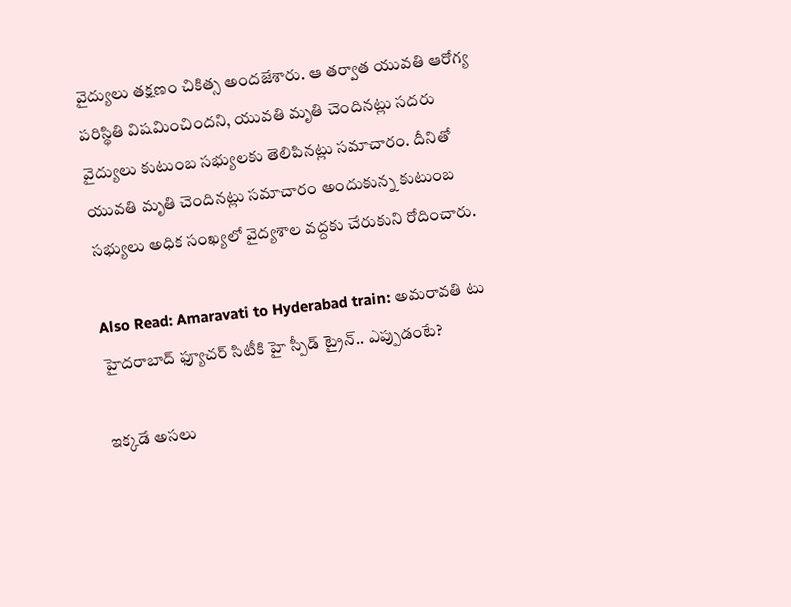వైద్యులు తక్షణం చికిత్స అందజేశారు. ఆ తర్వాత యువతి ఆరోగ్య పరిస్థితి విషమించిందని, యువతి మృతి చెందినట్లు సదరు వైద్యులు కుటుంబ సభ్యులకు తెలిపినట్లు సమాచారం. దీనితో యువతి మృతి చెందినట్లు సమాచారం అందుకున్న కుటుంబ సభ్యులు అధిక సంఖ్యలో వైద్యశాల వద్దకు చేరుకుని రోదించారు.

Also Read: Amaravati to Hyderabad train: అమరావతి టు హైదరాబాద్ ఫ్యూచర్ సిటీకి హై స్పీడ్ ట్రైన్.. ఎప్పుడంటే?

ఇక్కడే అసలు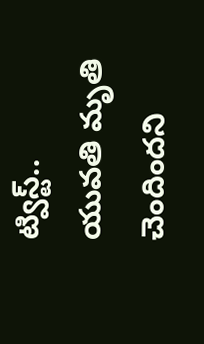ట్విస్ట్..
యువతి మృతి చెందిందని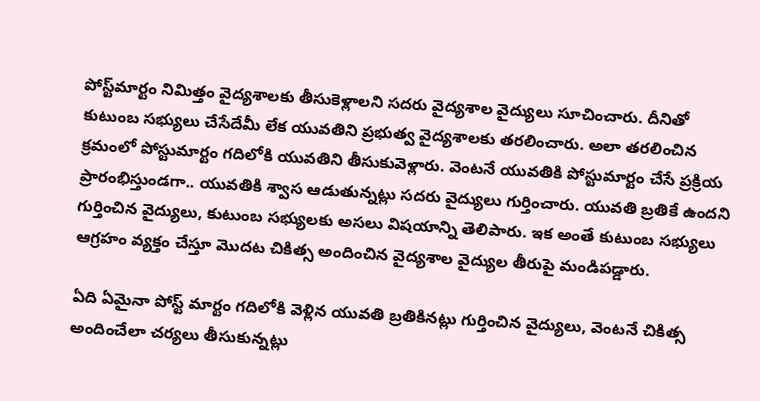పోస్ట్‌మార్టం నిమిత్తం వైద్యశాలకు తీసుకెళ్లాలని సదరు వైద్యశాల వైద్యులు సూచించారు. దీనితో కుటుంబ సభ్యులు చేసేదేమీ లేక యువతిని ప్రభుత్వ వైద్యశాలకు తరలించారు. అలా తరలించిన క్రమంలో పోస్టుమార్టం గదిలోకి యువతిని తీసుకువెళ్లారు. వెంటనే యువతికి పోస్టుమార్టం చేసే ప్రక్రియ ప్రారంభిస్తుండగా.. యువతికి శ్వాస ఆడుతున్నట్లు సదరు వైద్యులు గుర్తించారు. యువతి బ్రతికే ఉందని గుర్తించిన వైద్యులు, కుటుంబ సభ్యులకు అసలు విషయాన్ని తెలిపారు. ఇక అంతే కుటుంబ సభ్యులు ఆగ్రహం వ్యక్తం చేస్తూ మొదట చికిత్స అందించిన వైద్యశాల వైద్యుల తీరుపై మండిపడ్డారు.

ఏది ఏమైనా పోస్ట్ మార్టం గదిలోకి వెళ్లిన యువతి బ్రతికినట్లు గుర్తించిన వైద్యులు, వెంటనే చికిత్స అందించేలా చర్యలు తీసుకున్నట్లు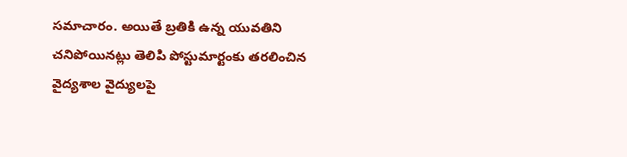సమాచారం. అయితే బ్రతికి ఉన్న యువతిని చనిపోయినట్లు తెలిపి పోస్టుమార్టంకు తరలించిన వైద్యశాల వైద్యులపై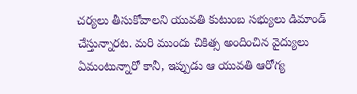చర్యలు తీసుకోవాలని యువతి కుటుంబ సభ్యులు డిమాండ్ చేస్తున్నారట. మరి ముందు చికిత్స అందించిన వైద్యులు ఏమంటున్నారో కానీ, ఇప్పుడు ఆ యువతి ఆరోగ్య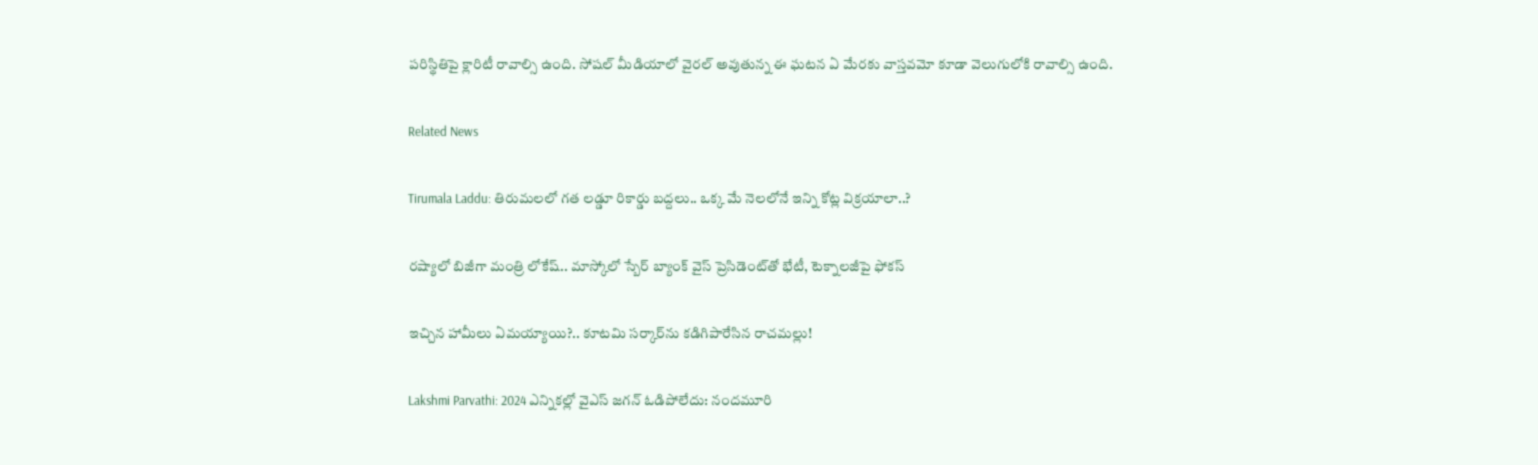పరిస్థితిపై క్లారిటీ రావాల్సి ఉంది. సోషల్ మీడియాలో వైరల్ అవుతున్న ఈ ఘటన ఏ మేరకు వాస్తవమో కూడా వెలుగులోకి రావాల్సి ఉంది.

Related News

Tirumala Laddu: తిరుమలలో గత లడ్డూ రికార్డు బద్దలు.. ఒక్క మే నెలలోనే ఇన్ని కోట్ల విక్రయాలా..?

రష్యాలో బిజీగా మంత్రి లోకేష్.. మాస్కోలో స్బేర్‌ బ్యాంక్ వైస్ ప్రెసిడెంట్‌తో భేటీ, టెక్నాలజీపై ఫోకస్

ఇచ్చిన హామీలు ఏమయ్యాయి?.. కూటమి సర్కార్‌ను కడిగిపారేసిన రాచమల్లు!

Lakshmi Parvathi: 2024 ఎన్నికల్లో వైఎస్ జగన్ ఓడిపోలేదు: నందమూరి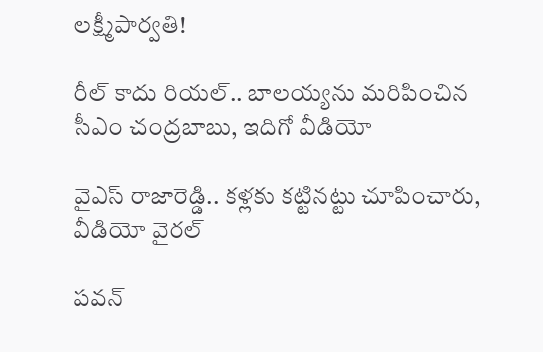లక్ష్మీపార్వతి!

రీల్ కాదు రియల్.. బాలయ్యను మరిపించిన సీఎం చంద్రబాబు, ఇదిగో వీడియో

వైఎస్ రాజారెడ్డి.. కళ్లకు కట్టినట్టు చూపించారు, వీడియో వైరల్

పవన్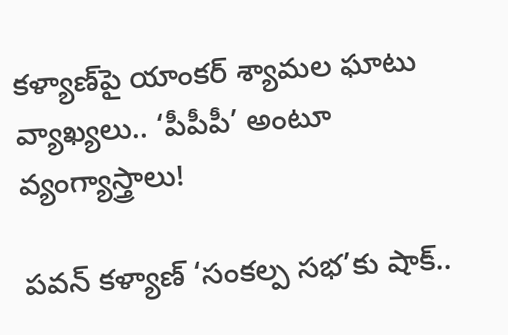కళ్యాణ్‌పై యాంకర్ శ్యామల ఘాటు వ్యాఖ్యలు.. ‘పీపీపీ’ అంటూ వ్యంగ్యాస్త్రాలు!

పవన్ కళ్యాణ్ ‘సంకల్ప సభ’కు షాక్..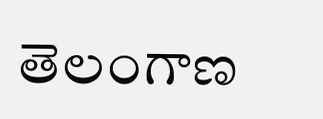తెలంగాణ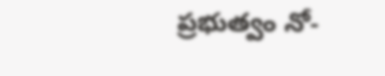ప్రభుత్వం నో-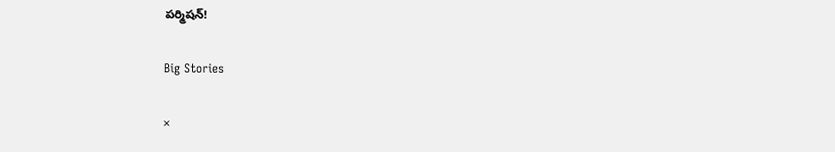పర్మిషన్!

Big Stories

×